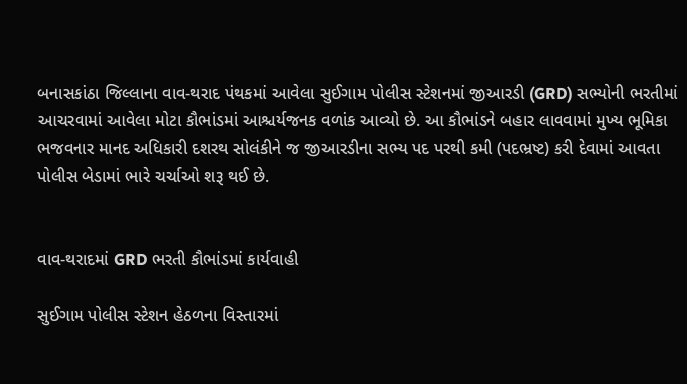બનાસકાંઠા જિલ્લાના વાવ-થરાદ પંથકમાં આવેલા સુઈગામ પોલીસ સ્ટેશનમાં જીઆરડી (GRD) સભ્યોની ભરતીમાં આચરવામાં આવેલા મોટા કૌભાંડમાં આશ્ચર્યજનક વળાંક આવ્યો છે. આ કૌભાંડને બહાર લાવવામાં મુખ્ય ભૂમિકા ભજવનાર માનદ અધિકારી દશરથ સોલંકીને જ જીઆરડીના સભ્ય પદ પરથી કમી (પદભ્રષ્ટ) કરી દેવામાં આવતા પોલીસ બેડામાં ભારે ચર્ચાઓ શરૂ થઈ છે.


વાવ-થરાદમાં GRD ભરતી કૌભાંડમાં કાર્યવાહી

સુઈગામ પોલીસ સ્ટેશન હેઠળના વિસ્તારમાં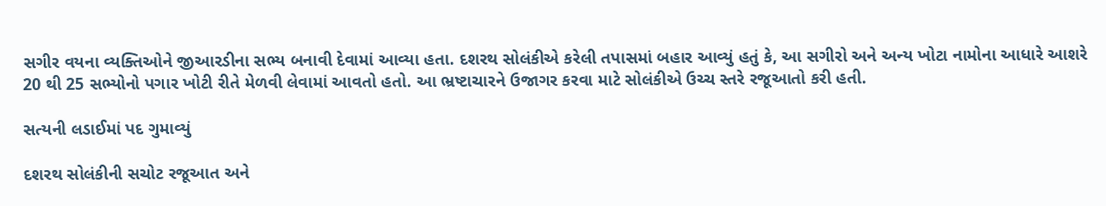સગીર વયના વ્યક્તિઓને જીઆરડીના સભ્ય બનાવી દેવામાં આવ્યા હતા. દશરથ સોલંકીએ કરેલી તપાસમાં બહાર આવ્યું હતું કે, આ સગીરો અને અન્ય ખોટા નામોના આધારે આશરે 20 થી 25 સભ્યોનો પગાર ખોટી રીતે મેળવી લેવામાં આવતો હતો. આ ભ્રષ્ટાચારને ઉજાગર કરવા માટે સોલંકીએ ઉચ્ચ સ્તરે રજૂઆતો કરી હતી.

સત્યની લડાઈમાં પદ ગુમાવ્યું

દશરથ સોલંકીની સચોટ રજૂઆત અને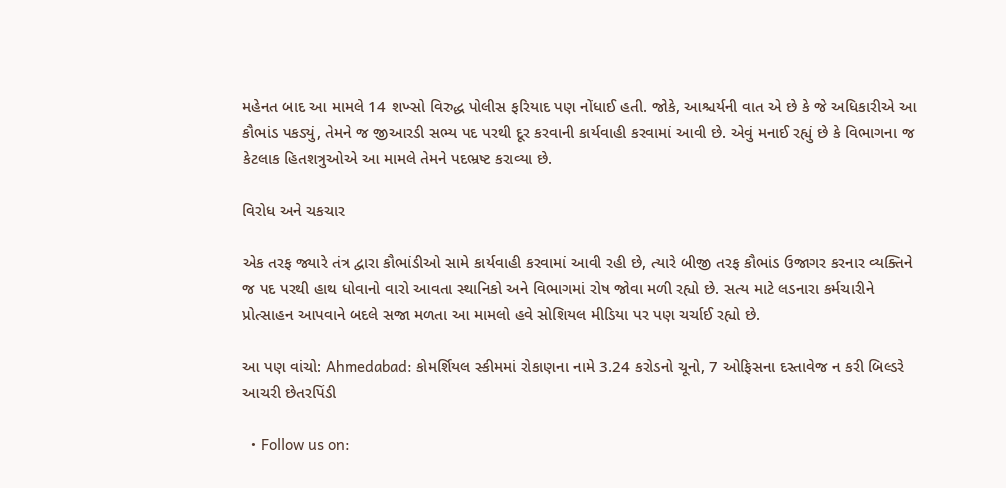મહેનત બાદ આ મામલે 14 શખ્સો વિરુદ્ધ પોલીસ ફરિયાદ પણ નોંધાઈ હતી. જોકે, આશ્ચર્યની વાત એ છે કે જે અધિકારીએ આ કૌભાંડ પકડ્યું, તેમને જ જીઆરડી સભ્ય પદ પરથી દૂર કરવાની કાર્યવાહી કરવામાં આવી છે. એવું મનાઈ રહ્યું છે કે વિભાગના જ કેટલાક હિતશત્રુઓએ આ મામલે તેમને પદભ્રષ્ટ કરાવ્યા છે.

વિરોધ અને ચકચાર

એક તરફ જ્યારે તંત્ર દ્વારા કૌભાંડીઓ સામે કાર્યવાહી કરવામાં આવી રહી છે, ત્યારે બીજી તરફ કૌભાંડ ઉજાગર કરનાર વ્યક્તિને જ પદ પરથી હાથ ધોવાનો વારો આવતા સ્થાનિકો અને વિભાગમાં રોષ જોવા મળી રહ્યો છે. સત્ય માટે લડનારા કર્મચારીને પ્રોત્સાહન આપવાને બદલે સજા મળતા આ મામલો હવે સોશિયલ મીડિયા પર પણ ચર્ચાઈ રહ્યો છે.

આ પણ વાંચો: Ahmedabad: કોમર્શિયલ સ્કીમમાં રોકાણના નામે 3.24 કરોડનો ચૂનો, 7 ઓફિસના દસ્તાવેજ ન કરી બિલ્ડરે આચરી છેતરપિંડી

  • Follow us on: